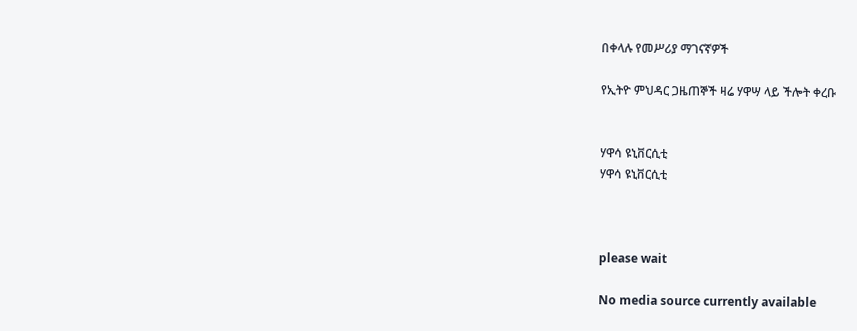በቀላሉ የመሥሪያ ማገናኛዎች

የኢትዮ ምህዳር ጋዜጠኞች ዛሬ ሃዋሣ ላይ ችሎት ቀረቡ


ሃዋሳ ዩኒቨርሲቲ
ሃዋሳ ዩኒቨርሲቲ



please wait

No media source currently available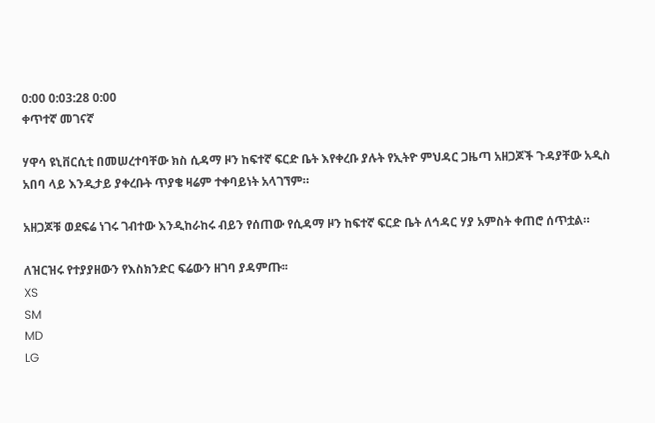0:00 0:03:28 0:00
ቀጥተኛ መገናኛ

ሃዋሳ ዩኒቨርሲቲ በመሠረተባቸው ክስ ሲዳማ ዞን ከፍተኛ ፍርድ ቤት እየቀረቡ ያሉት የኢትዮ ምህዳር ጋዜጣ አዘጋጆች ጉዳያቸው አዲስ አበባ ላይ እንዲታይ ያቀረቡት ጥያቄ ዛሬም ተቀባይነት አላገኘም።

አዘጋጆቹ ወደፍሬ ነገሩ ገብተው እንዲከራከሩ ብይን የሰጠው የሲዳማ ዞን ከፍተኛ ፍርድ ቤት ለኅዳር ሃያ አምስት ቀጠሮ ሰጥቷል።

ለዝርዝሩ የተያያዘውን የእስክንድር ፍሬውን ዘገባ ያዳምጡ፡፡
XS
SM
MD
LG